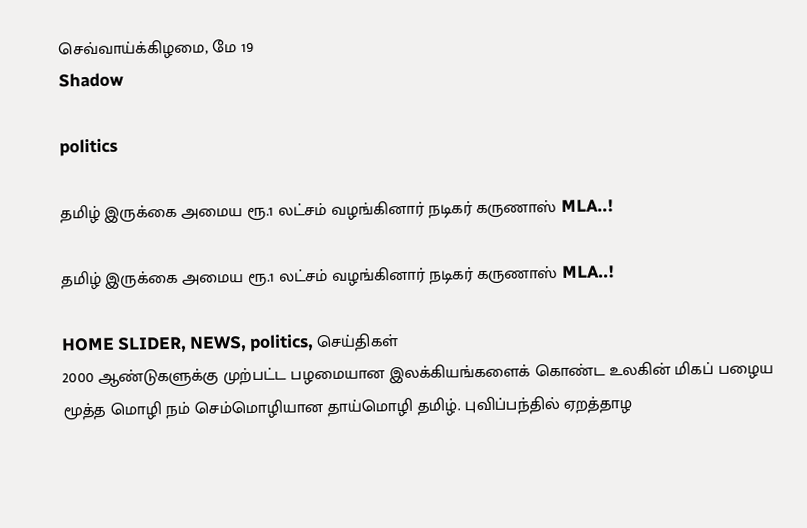செவ்வாய்க்கிழமை, மே 19
Shadow

politics

தமிழ் இருக்கை அமைய ரூ.1 லட்சம் வழங்கினார் நடிகர் கருணாஸ் MLA..!

தமிழ் இருக்கை அமைய ரூ.1 லட்சம் வழங்கினார் நடிகர் கருணாஸ் MLA..!

HOME SLIDER, NEWS, politics, செய்திகள்
2000 ஆண்டுகளுக்கு முற்பட்ட பழமையான இலக்கியங்களைக் கொண்ட உலகின் மிகப் பழைய மூத்த மொழி நம் செம்மொழியான தாய்மொழி தமிழ். புவிப்பந்தில் ஏறத்தாழ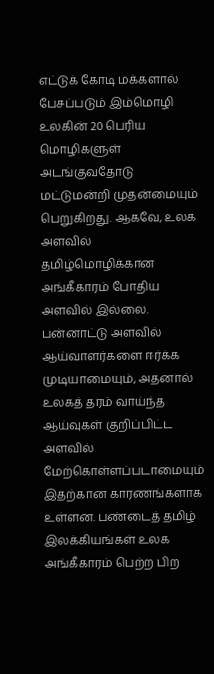எட்டுக் கோடி மக்களால் பேசப்படும் இம்மொழி உலகின் 20 பெரிய மொழிகளுள் அடங்குவதோடு மட்டுமன்றி முதன்மையும் பெறுகிறது. ஆகவே, உலக அளவில் தமிழ்மொழிக்கான அங்கீகாரம் போதிய அளவில் இல்லை. பன்னாட்டு அளவில் ஆய்வாளர்களை ஈர்க்க முடியாமையும், அதனால் உலகத் தரம் வாய்ந்த ஆய்வுகள் குறிப்பிட்ட அளவில் மேற்கொள்ளப்படாமையும் இதற்கான காரணங்களாக உள்ளன. பண்டைத் தமிழ் இலக்கியங்கள் உலக அங்கீகாரம் பெற்ற பிற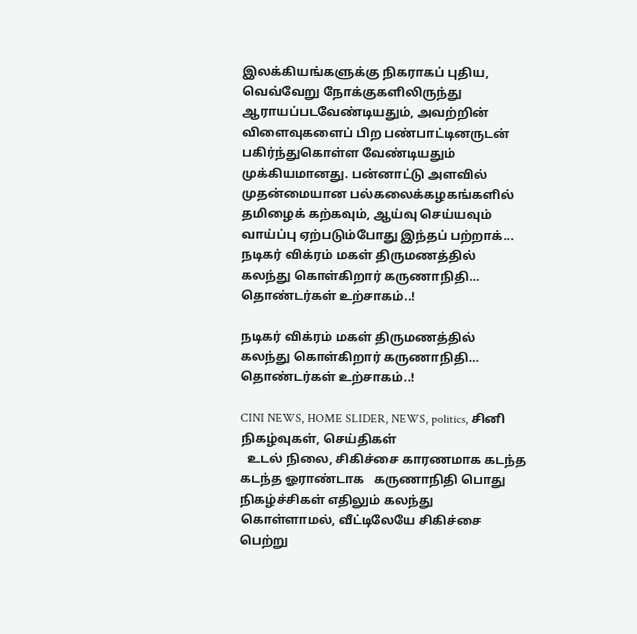இலக்கியங்களுக்கு நிகராகப் புதிய, வெவ்வேறு நோக்குகளிலிருந்து ஆராயப்படவேண்டியதும், அவற்றின் விளைவுகளைப் பிற பண்பாட்டினருடன் பகிர்ந்துகொள்ள வேண்டியதும் முக்கியமானது. பன்னாட்டு அளவில் முதன்மையான பல்கலைக்கழகங்களில் தமிழைக் கற்கவும், ஆய்வு செய்யவும் வாய்ப்பு ஏற்படும்போது இந்தப் பற்றாக்...
நடிகர் விக்ரம் மகள் திருமணத்தில் கலந்து கொள்கிறார் கருணாநிதி… தொண்டர்கள் உற்சாகம்..!

நடிகர் விக்ரம் மகள் திருமணத்தில் கலந்து கொள்கிறார் கருணாநிதி… தொண்டர்கள் உற்சாகம்..!

CINI NEWS, HOME SLIDER, NEWS, politics, சினி நிகழ்வுகள், செய்திகள்
  உடல் நிலை, சிகிச்சை காரணமாக கடந்த கடந்த ஓராண்டாக   கருணாநிதி பொது நிகழ்ச்சிகள் எதிலும் கலந்து கொள்ளாமல், வீட்டிலேயே சிகிச்சை பெற்று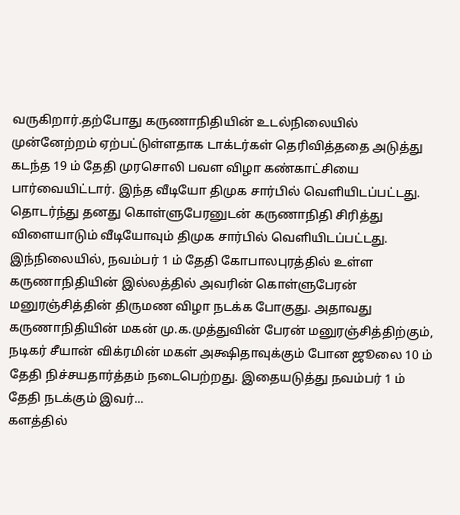வருகிறார்.தற்போது கருணாநிதியின் உடல்நிலையில் முன்னேற்றம் ஏற்பட்டுள்ளதாக டாக்டர்கள் தெரிவித்ததை அடுத்து கடந்த 19 ம் தேதி முரசொலி பவள விழா கண்காட்சியை பார்வையிட்டார். இந்த வீடியோ திமுக சார்பில் வெளியிடப்பட்டது. தொடர்ந்து தனது கொள்ளுபேரனுடன் கருணாநிதி சிரித்து விளையாடும் வீடியோவும் திமுக சார்பில் வெளியிடப்பட்டது. இந்நிலையில், நவம்பர் 1 ம் தேதி கோபாலபுரத்தில் உள்ள கருணாநிதியின் இல்லத்தில் அவரின் கொள்ளுபேரன் மனுரஞ்சித்தின் திருமண விழா நடக்க போகுது. அதாவது கருணாநிதியின் மகன் மு.க.முத்துவின் பேரன் மனுரஞ்சித்திற்கும், நடிகர் சீயான் விக்ரமின் மகள் அக்ஷிதாவுக்கும் போன ஜூலை 10 ம் தேதி நிச்சயதார்த்தம் நடைபெற்றது. இதையடுத்து நவம்பர் 1 ம் தேதி நடக்கும் இவர்...
களத்தில்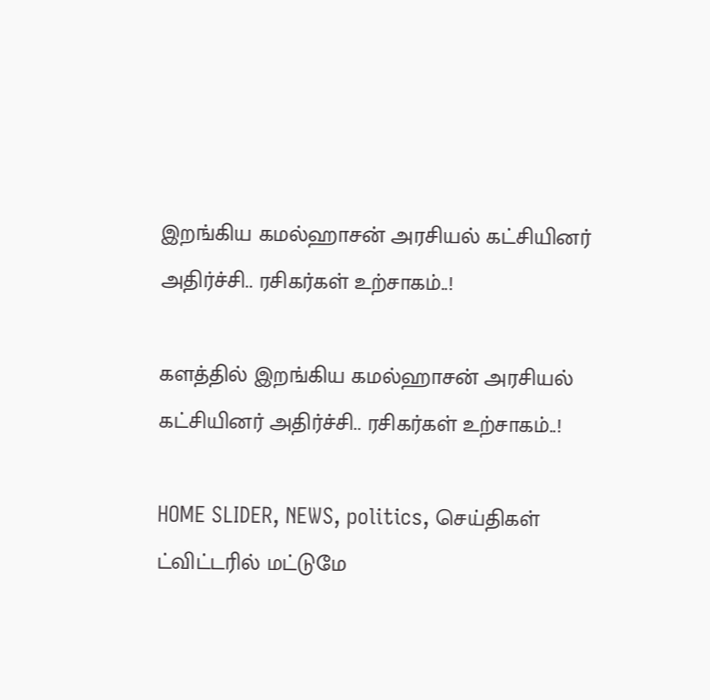இறங்கிய கமல்ஹாசன் அரசியல் கட்சியினர் அதிர்ச்சி.. ரசிகர்கள் உற்சாகம்..!

களத்தில் இறங்கிய கமல்ஹாசன் அரசியல் கட்சியினர் அதிர்ச்சி.. ரசிகர்கள் உற்சாகம்..!

HOME SLIDER, NEWS, politics, செய்திகள்
ட்விட்டரில் மட்டுமே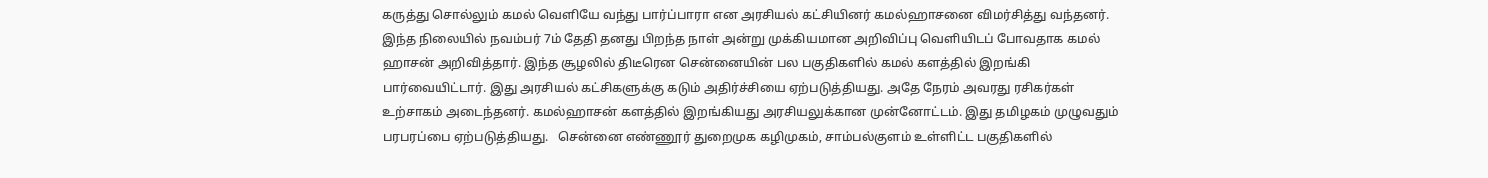கருத்து சொல்லும் கமல் வெளியே வந்து பார்ப்பாரா என அரசியல் கட்சியினர் கமல்ஹாசனை விமர்சித்து வந்தனர். இந்த நிலையில் நவம்பர் 7ம் தேதி தனது பிறந்த நாள் அன்று முக்கியமான அறிவிப்பு வெளியிடப் போவதாக கமல் ஹாசன் அறிவித்தார். இந்த சூழலில் திடீரென சென்னையின் பல பகுதிகளில் கமல் களத்தில் இறங்கி பார்வையிட்டார். இது அரசியல் கட்சிகளுக்கு கடும் அதிர்ச்சியை ஏற்படுத்தியது. அதே நேரம் அவரது ரசிகர்கள் உற்சாகம் அடைந்தனர். கமல்ஹாசன் களத்தில் இறங்கியது அரசியலுக்கான முன்னோட்டம். இது தமிழகம் முழுவதும் பரபரப்பை ஏற்படுத்தியது.   சென்னை எண்ணூர் துறைமுக கழிமுகம், சாம்பல்குளம் உள்ளிட்ட பகுதிகளில்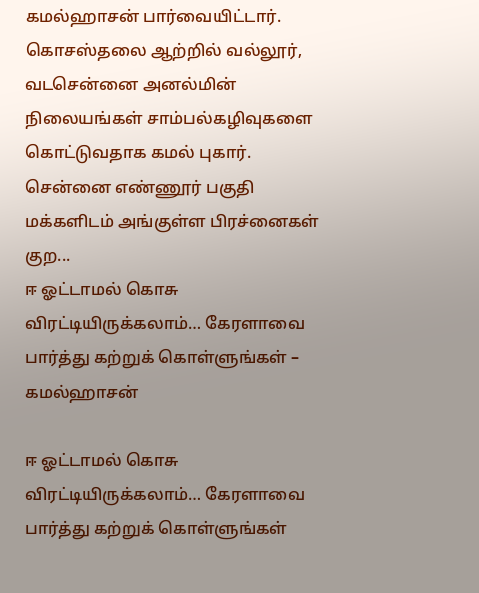கமல்ஹாசன் பார்வையிட்டார். கொசஸ்தலை ஆற்றில் வல்லூர், வடசென்னை அனல்மின் நிலையங்கள் சாம்பல்கழிவுகளை கொட்டுவதாக கமல் புகார். சென்னை எண்ணூர் பகுதி மக்களிடம் அங்குள்ள பிரச்னைகள் குற...
ஈ ஓட்டாமல் கொசு விரட்டியிருக்கலாம்… கேரளாவை பார்த்து கற்றுக் கொள்ளுங்கள் – கமல்ஹாசன்

ஈ ஓட்டாமல் கொசு விரட்டியிருக்கலாம்… கேரளாவை பார்த்து கற்றுக் கொள்ளுங்கள்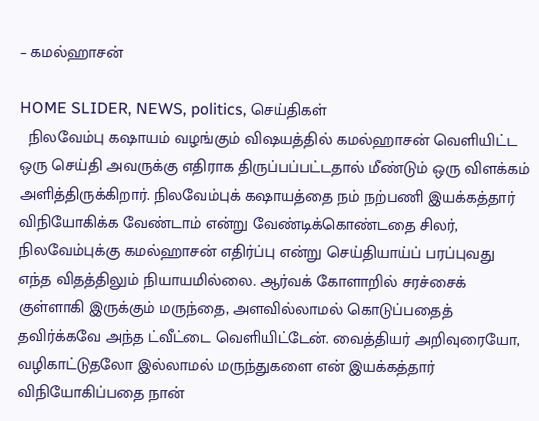– கமல்ஹாசன்

HOME SLIDER, NEWS, politics, செய்திகள்
  நிலவேம்பு கஷாயம் வழங்கும் விஷயத்தில் கமல்ஹாசன் வெளியிட்ட ஒரு செய்தி அவருக்கு எதிராக திருப்பப்பட்டதால் மீண்டும் ஒரு விளக்கம் அளித்திருக்கிறார். நிலவேம்புக் கஷாயத்தை நம் நற்பணி இயக்கத்தார் விநியோகிக்க வேண்டாம் என்று வேண்டிக்கொண்டதை சிலர், நிலவேம்புக்கு கமல்ஹாசன் எதிர்ப்பு என்று செய்தியாய்ப் பரப்புவது எந்த விதத்திலும் நியாயமில்லை. ஆர்வக் கோளாறில் சரச்சைக் குள்ளாகி இருக்கும் மருந்தை, அளவில்லாமல் கொடுப்பதைத் தவிர்க்கவே அந்த ட்வீட்டை வெளியிட்டேன். வைத்தியர் அறிவுரையோ, வழிகாட்டுதலோ இல்லாமல் மருந்துகளை என் இயக்கத்தார் விநியோகிப்பதை நான்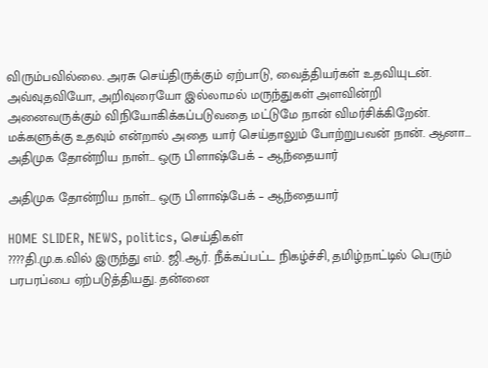விரும்பவில்லை. அரசு செய்திருக்கும் ஏற்பாடு, வைத்தியர்கள் உதவியுடன். அவ்வுதவியோ, அறிவுரையோ இல்லாமல் மருந்துகள் அளவின்றி அனைவருக்கும் விநியோகிக்கப்படுவதை மட்டுமே நான் விமர்சிக்கிறேன். மக்களுக்கு உதவும் என்றால் அதை யார் செய்தாலும் போற்றுபவன் நான். ஆனா...
அதிமுக தோன்றிய நாள்… ஒரு பிளாஷ்பேக் – ஆந்தையார்

அதிமுக தோன்றிய நாள்… ஒரு பிளாஷ்பேக் – ஆந்தையார்

HOME SLIDER, NEWS, politics, செய்திகள்
????தி.மு.க.வில் இருந்து எம். ஜி.ஆர். நீக்கப்பட்ட நிகழ்ச்சி, தமிழ்நாட்டில் பெரும் பரபரப்பை ஏற்படுத்தியது. தன்னை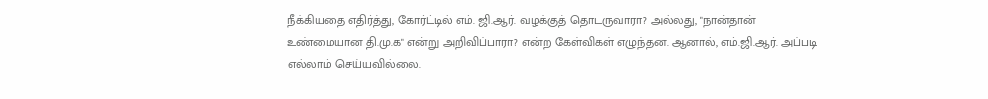நீக்கியதை எதிர்த்து, கோர்ட்டில் எம். ஜி.ஆர். வழக்குத் தொடருவாரா? அல்லது, "நான்தான் உண்மையான தி.மு.க" என்று அறிவிப்பாரா? என்ற கேள்விகள் எழுந்தன. ஆனால், எம்.ஜி.ஆர். அப்படி எல்லாம் செய்யவில்லை.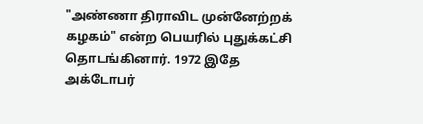"அண்ணா திராவிட முன்னேற்றக் கழகம்" என்ற பெயரில் புதுக்கட்சி தொடங்கினார். 1972 இதே அக்டோபர்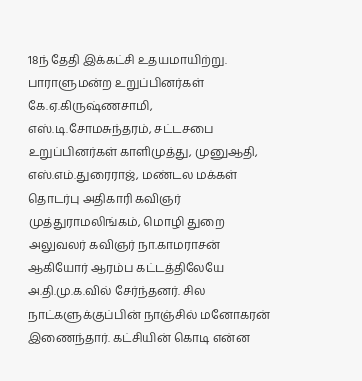18ந் தேதி இக்கட்சி உதயமாயிற்று. பாராளுமன்ற உறுப்பினர்கள் கே.ஏ.கிருஷ்ணசாமி, எஸ்.டி.சோமசுந்தரம், சட்டசபை உறுப்பினர்கள் காளிமுத்து, முனுஆதி, எஸ்.எம்.துரைராஜ், மண்டல மக்கள் தொடர்பு அதிகாரி கவிஞர் முத்துராமலிங்கம், மொழி துறை அலுவலர் கவிஞர் நா.காமராசன் ஆகியோர் ஆரம்ப கட்டத்திலேயே அ.தி.மு.க.வில் சேர்ந்தனர். சில நாட்களுக்குப்பின் நாஞ்சில் மனோகரன் இணைந்தார். கட்சியின் கொடி என்ன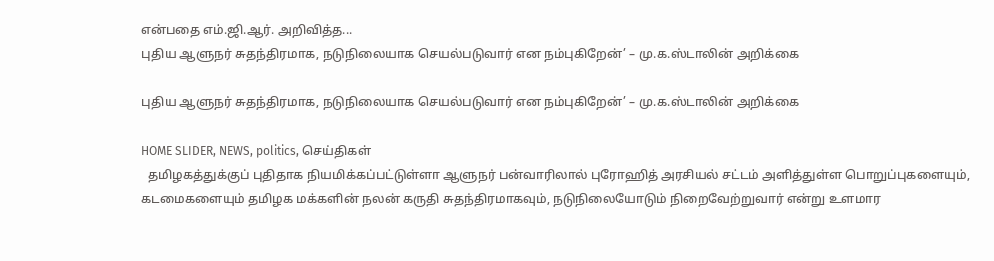என்பதை எம்.ஜி.ஆர். அறிவித்த...
புதிய ஆளுநர் சுதந்திரமாக, நடுநிலையாக செயல்படுவார் என நம்புகிறேன்’ – மு.க.ஸ்டாலின் அறிக்கை

புதிய ஆளுநர் சுதந்திரமாக, நடுநிலையாக செயல்படுவார் என நம்புகிறேன்’ – மு.க.ஸ்டாலின் அறிக்கை

HOME SLIDER, NEWS, politics, செய்திகள்
  தமிழகத்துக்குப் புதிதாக நியமிக்கப்பட்டுள்ளா ஆளுநர் பன்வாரிலால் புரோஹித் அரசியல் சட்டம் அளித்துள்ள பொறுப்புகளையும், கடமைகளையும் தமிழக மக்களின் நலன் கருதி சுதந்திரமாகவும், நடுநிலையோடும் நிறைவேற்றுவார் என்று உளமார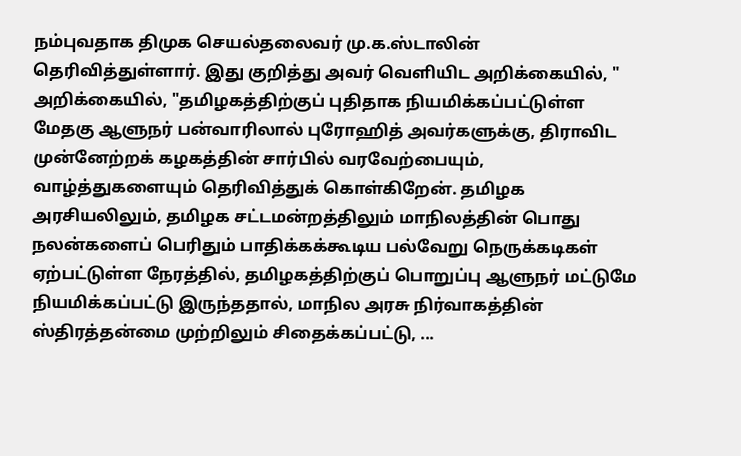நம்புவதாக திமுக செயல்தலைவர் மு.க.ஸ்டாலின் தெரிவித்துள்ளார். இது குறித்து அவர் வெளியிட அறிக்கையில், " அறிக்கையில், "தமிழகத்திற்குப் புதிதாக நியமிக்கப்பட்டுள்ள மேதகு ஆளுநர் பன்வாரிலால் புரோஹித் அவர்களுக்கு, திராவிட முன்னேற்றக் கழகத்தின் சார்பில் வரவேற்பையும், வாழ்த்துகளையும் தெரிவித்துக் கொள்கிறேன். தமிழக அரசியலிலும், தமிழக சட்டமன்றத்திலும் மாநிலத்தின் பொது நலன்களைப் பெரிதும் பாதிக்கக்கூடிய பல்வேறு நெருக்கடிகள் ஏற்பட்டுள்ள நேரத்தில், தமிழகத்திற்குப் பொறுப்பு ஆளுநர் மட்டுமே நியமிக்கப்பட்டு இருந்ததால், மாநில அரசு நிர்வாகத்தின் ஸ்திரத்தன்மை முற்றிலும் சிதைக்கப்பட்டு, ...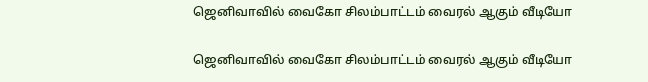ஜெனிவாவில் வைகோ சிலம்பாட்டம் வைரல் ஆகும் வீடியோ

ஜெனிவாவில் வைகோ சிலம்பாட்டம் வைரல் ஆகும் வீடியோ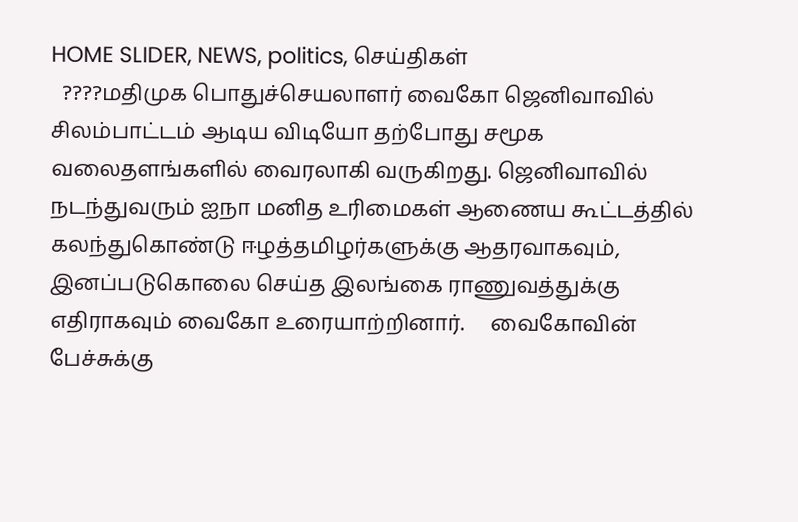HOME SLIDER, NEWS, politics, செய்திகள்
  ????மதிமுக பொதுச்செயலாளர் வைகோ ஜெனிவாவில் சிலம்பாட்டம் ஆடிய விடியோ தற்போது சமூக வலைதளங்களில் வைரலாகி வருகிறது. ஜெனிவாவில் நடந்துவரும் ஐநா மனித உரிமைகள் ஆணைய கூட்டத்தில் கலந்துகொண்டு ஈழத்தமிழர்களுக்கு ஆதரவாகவும், இனப்படுகொலை செய்த இலங்கை ராணுவத்துக்கு எதிராகவும் வைகோ உரையாற்றினார்.     வைகோவின் பேச்சுக்கு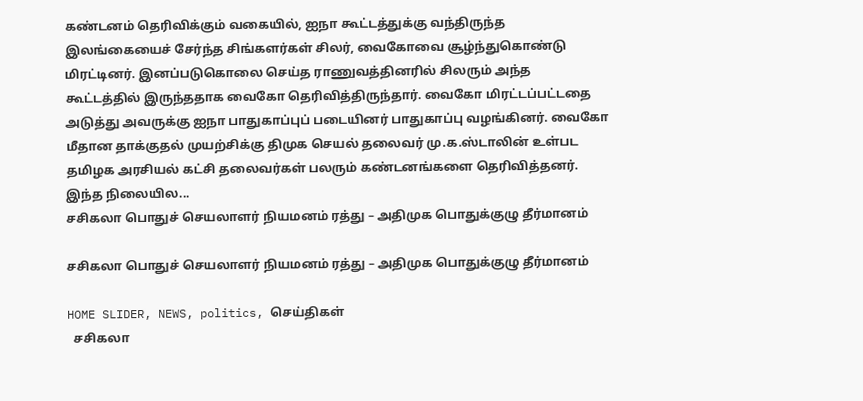கண்டனம் தெரிவிக்கும் வகையில், ஐநா கூட்டத்துக்கு வந்திருந்த இலங்கையைச் சேர்ந்த சிங்களர்கள் சிலர், வைகோவை சூழ்ந்துகொண்டு மிரட்டினர். இனப்படுகொலை செய்த ராணுவத்தினரில் சிலரும் அந்த கூட்டத்தில் இருந்ததாக வைகோ தெரிவித்திருந்தார். வைகோ மிரட்டப்பட்டதை அடுத்து அவருக்கு ஐநா பாதுகாப்புப் படையினர் பாதுகாப்பு வழங்கினர். வைகோ மீதான தாக்குதல் முயற்சிக்கு திமுக செயல் தலைவர் மு.க.ஸ்டாலின் உள்பட தமிழக அரசியல் கட்சி தலைவர்கள் பலரும் கண்டனங்களை தெரிவித்தனர். இந்த நிலையில...
சசிகலா பொதுச் செயலாளர் நியமனம் ரத்து – அதிமுக பொதுக்குழு தீர்மானம்

சசிகலா பொதுச் செயலாளர் நியமனம் ரத்து – அதிமுக பொதுக்குழு தீர்மானம்

HOME SLIDER, NEWS, politics, செய்திகள்
  சசிகலா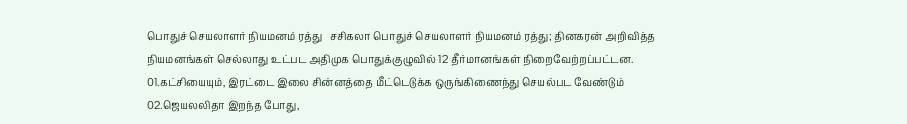பொதுச் செயலாளர் நியமனம் ரத்து   சசிகலா பொதுச் செயலாளர் நியமனம் ரத்து; தினகரன் அறிவித்த நியமனங்கள் செல்லாது உட்பட அதிமுக பொதுக்குழுவில் 12 தீர்மானங்கள் நிறைவேற்றப்பட்டன. 01.கட்சியையும், இரட்டை இலை சின்னத்தை மீட்டெடுக்க ஒருங்கிணைந்து செயல்பட வேண்டும் 02.ஜெயலலிதா இறந்த போது,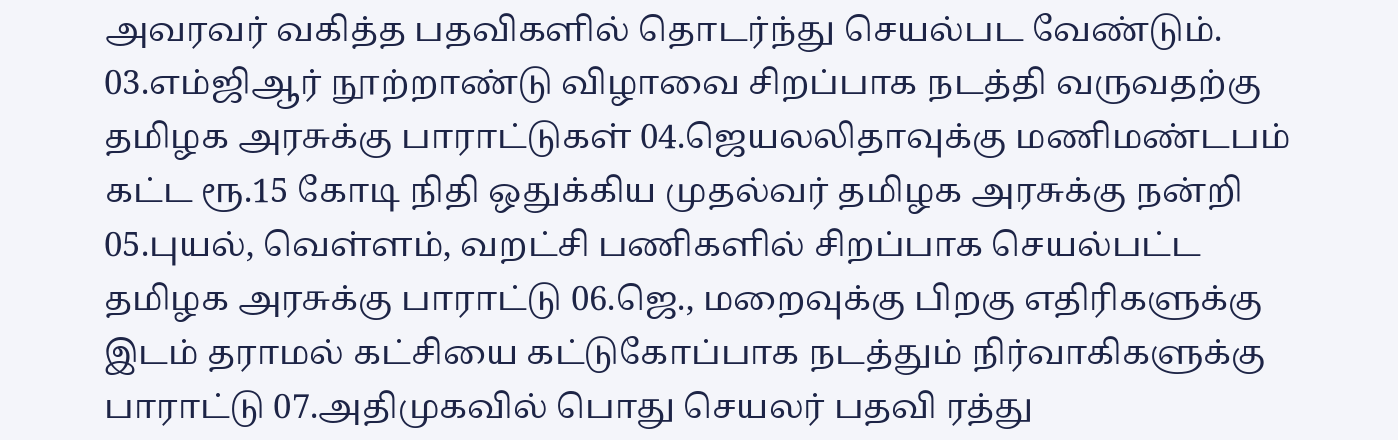அவரவர் வகித்த பதவிகளில் தொடர்ந்து செயல்பட வேண்டும். 03.எம்ஜிஆர் நூற்றாண்டு விழாவை சிறப்பாக நடத்தி வருவதற்கு தமிழக அரசுக்கு பாராட்டுகள் 04.ஜெயலலிதாவுக்கு மணிமண்டபம் கட்ட ரூ.15 கோடி நிதி ஒதுக்கிய முதல்வர் தமிழக அரசுக்கு நன்றி 05.புயல், வெள்ளம், வறட்சி பணிகளில் சிறப்பாக செயல்பட்ட தமிழக அரசுக்கு பாராட்டு 06.ஜெ., மறைவுக்கு பிறகு எதிரிகளுக்கு இடம் தராமல் கட்சியை கட்டுகோப்பாக நடத்தும் நிர்வாகிகளுக்கு பாராட்டு 07.அதிமுகவில் பொது செயலர் பதவி ரத்து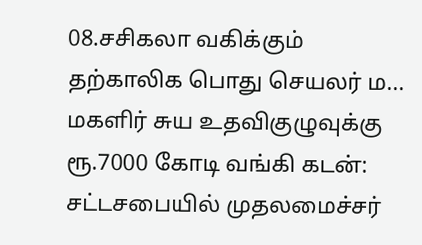08.சசிகலா வகிக்கும் தற்காலிக பொது செயலர் ம...
மகளிர் சுய உதவிகுழுவுக்கு ரூ.7000 கோடி வங்கி கடன்: சட்டசபையில் முதலமைச்சர்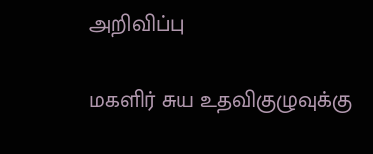அறிவிப்பு

மகளிர் சுய உதவிகுழுவுக்கு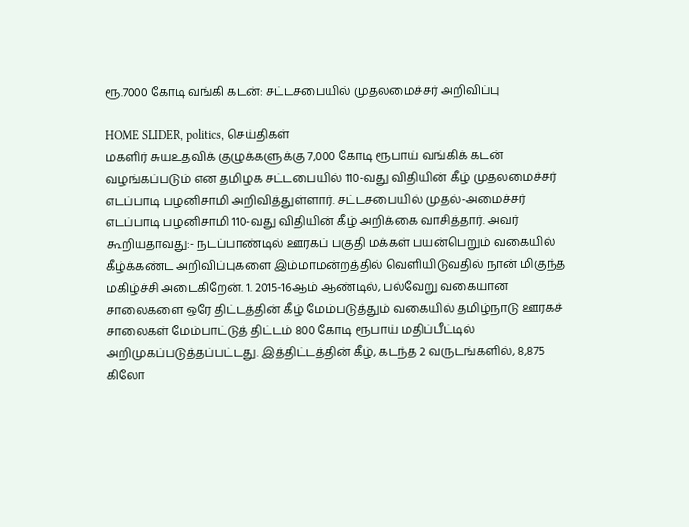ரூ.7000 கோடி வங்கி கடன்: சட்டசபையில் முதலமைச்சர் அறிவிப்பு

HOME SLIDER, politics, செய்திகள்
மகளிர் சுயஉதவிக் குழுக்களுக்கு 7,000 கோடி ரூபாய் வங்கிக் கடன் வழங்கப்படும் என தமிழக சட்டபையில் 110-வது விதியின் கீழ் முதலமைச்சர் எடப்பாடி பழனிசாமி அறிவித்துள்ளார். சட்டசபையில் முதல்-அமைச்சர் எடப்பாடி பழனிசாமி 110-வது விதியின் கீழ் அறிக்கை வாசித்தார். அவர் கூறியதாவது:- நடப்பாண்டில் ஊரகப் பகுதி மக்கள் பயன்பெறும் வகையில் கீழ்க்கண்ட அறிவிப்புகளை இம்மாமன்றத்தில் வெளியிடுவதில் நான் மிகுந்த மகிழ்ச்சி அடைகிறேன். 1. 2015-16ஆம் ஆண்டில், பல்வேறு வகையான சாலைகளை ஒரே திட்டத்தின் கீழ் மேம்படுத்தும் வகையில் தமிழ்நாடு ஊரகச் சாலைகள் மேம்பாட்டுத் திட்டம் 800 கோடி ரூபாய் மதிப்பீட்டில் அறிமுகப்படுத்தப்பட்டது. இத்திட்டத்தின் கீழ், கடந்த 2 வருடங்களில், 8,875 கிலோ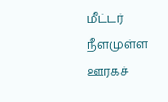மீட்டர் நீளமுள்ள ஊரகச்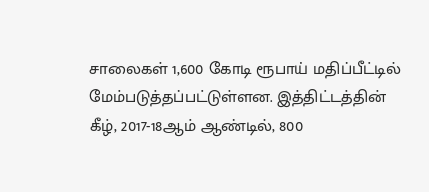சாலைகள் 1,600 கோடி ரூபாய் மதிப்பீட்டில் மேம்படுத்தப்பட்டுள்ளன. இத்திட்டத்தின் கீழ், 2017-18ஆம் ஆண்டில், 800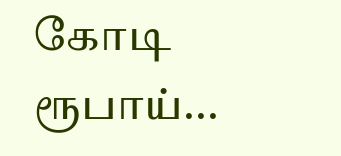கோடி ரூபாய்...